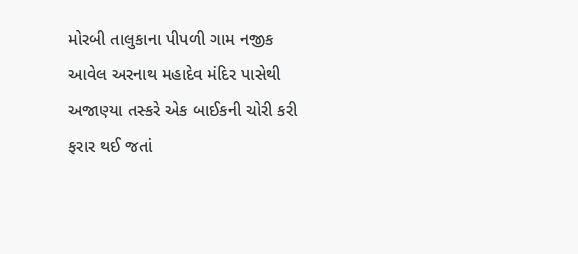મોરબી તાલુકાના પીપળી ગામ નજીક આવેલ અરનાથ મહાદેવ મંદિર પાસેથી અજાણ્યા તસ્કરે એક બાઈકની ચોરી કરી ફરાર થઈ જતાં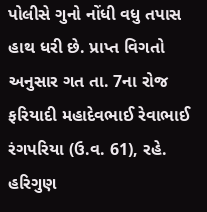પોલીસે ગુનો નોંધી વધુ તપાસ હાથ ધરી છે. પ્રાપ્ત વિગતો અનુસાર ગત તા. 7ના રોજ ફરિયાદી મહાદેવભાઈ રેવાભાઈ રંગપરિયા (ઉ.વ. 61), રહે. હરિગુણ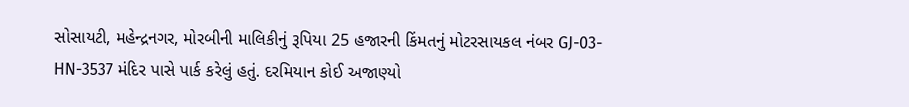સોસાયટી, મહેન્દ્રનગર, મોરબીની માલિકીનું રૂપિયા 25 હજારની કિંમતનું મોટરસાયકલ નંબર GJ-03-HN-3537 મંદિર પાસે પાર્ક કરેલું હતું. દરમિયાન કોઈ અજાણ્યો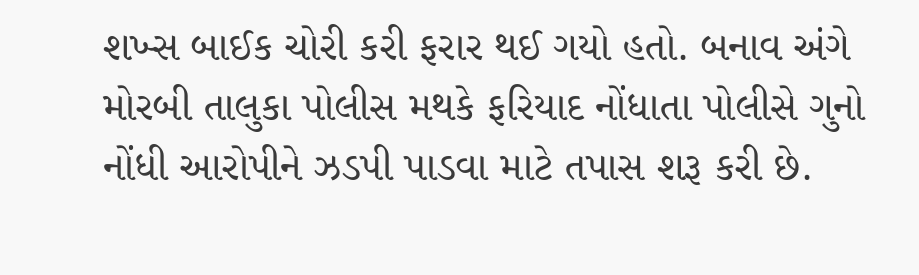શખ્સ બાઈક ચોરી કરી ફરાર થઈ ગયો હતો. બનાવ અંગે મોરબી તાલુકા પોલીસ મથકે ફરિયાદ નોંધાતા પોલીસે ગુનો નોંધી આરોપીને ઝડપી પાડવા માટે તપાસ શરૂ કરી છે.